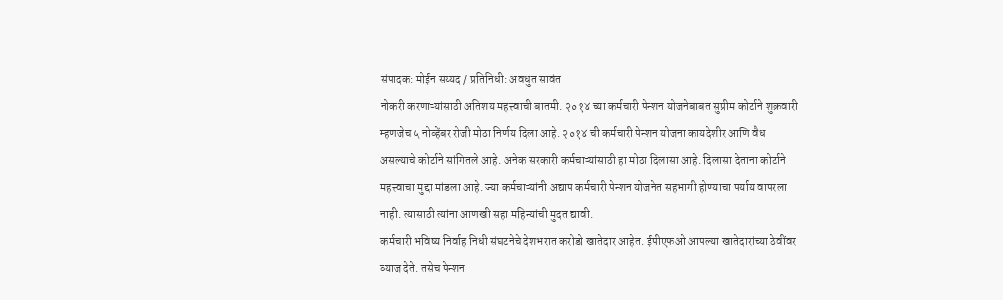संपादक: मोईन सय्यद / प्रतिनिधी: अवधुत सावंत
नोकरी करणाऱ्यांसाठी अतिशय महत्त्वाची बातमी. २०१४ च्या कर्मचारी पेन्शन योजनेबाबत सुप्रीम कोर्टाने शुक्रवारी म्हणजेच ५ नोव्हेंबर रोजी मोठा निर्णय दिला आहे. २०१४ ची कर्मचारी पेन्शन योजना कायदेशीर आणि वैध असल्याचे कोर्टाने सांगितले आहे. अनेक सरकारी कर्मचाऱ्यांसाठी हा मोठा दिलासा आहे. दिलासा देताना कोर्टाने महत्त्वाचा मुद्दा मांडला आहे. ज्या कर्मचाऱ्यांनी अद्याप कर्मचारी पेन्शन योजनेत सहभागी होण्याचा पर्याय वापरला नाही. त्यासाठी त्यांना आणखी सहा महिन्यांची मुदत द्यावी.
कर्मचारी भविष्य निर्वाह निधी संघटनेचे देशभरात करोडो खातेदार आहेत. ईपीएफओ आपल्या खातेदारांच्या ठेवींवर व्याज देते. तसेच पेन्शन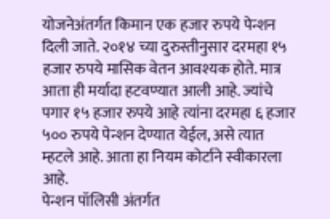योजनेअंतर्गत किमान एक हजार रुपये पेन्शन दिली जाते. २०१४ च्या दुरुस्तीनुसार दरमहा १५ हजार रुपये मासिक वेतन आवश्यक होते. मात्र आता ही मर्यादा हटवण्यात आली आहे. ज्यांचे पगार १५ हजार रुपये आहे त्यांना दरमहा ६ हजार ५०० रुपये पेन्शन देण्यात येईल, असे त्यात म्हटले आहे. आता हा नियम कोर्टाने स्वीकारला आहे.
पेन्शन पॉलिसी अंतर्गत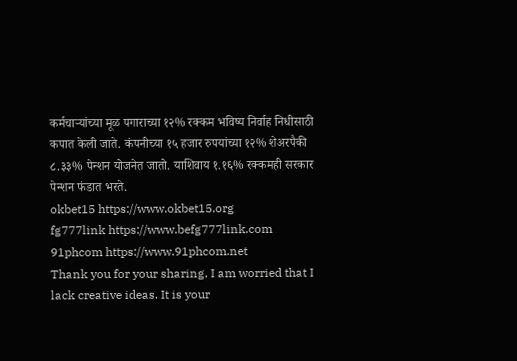कर्मचाऱ्यांच्या मूळ पगाराच्या १२% रक्कम भविष्य निर्वाह निधीसाठी कपात केली जाते. कंपनीच्या १५ हजार रुपयांच्या १२% शेअरपैकी ८.३३% पेन्शन योजनेत जातो. याशिवाय १.१६% रक्कमही सरकार पेन्शन फंडात भरते.
okbet15 https://www.okbet15.org
fg777link https://www.befg777link.com
91phcom https://www.91phcom.net
Thank you for your sharing. I am worried that I lack creative ideas. It is your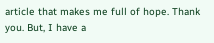article that makes me full of hope. Thank you. But, I have a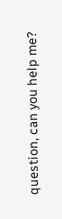question, can you help me?